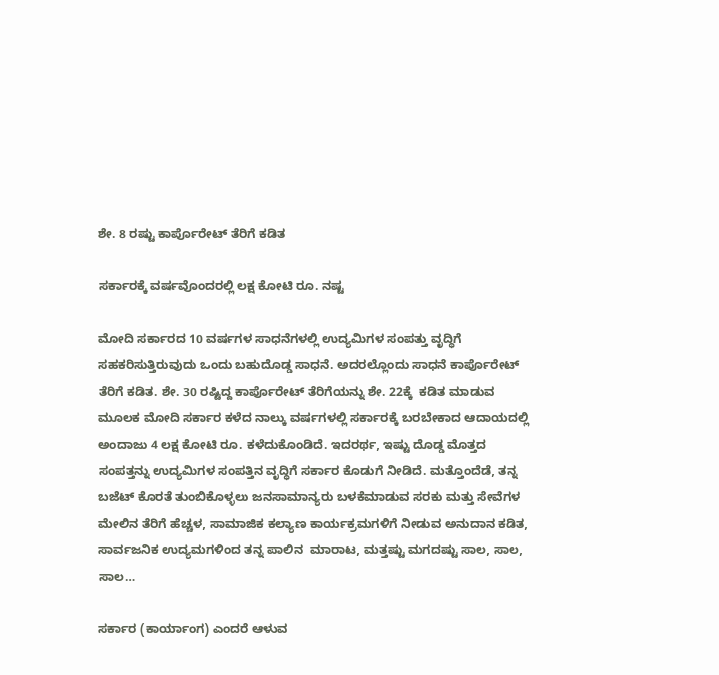ಶೇ. 8 ರಷ್ಟು ಕಾರ್ಪೊರೇಟ್ ತೆರಿಗೆ ಕಡಿತ

ಸರ್ಕಾರಕ್ಕೆ ವರ್ಷವೊಂದರಲ್ಲಿ ಲಕ್ಷ ಕೋಟಿ ರೂ. ನಷ್ಟ

ಮೋದಿ ಸರ್ಕಾರದ 10 ವರ್ಷಗಳ ಸಾಧನೆಗಳಲ್ಲಿ ಉದ್ಯಮಿಗಳ ಸಂಪತ್ತು ವೃದ್ಧಿಗೆ ಸಹಕರಿಸುತ್ತಿರುವುದು ಒಂದು ಬಹುದೊಡ್ಡ ಸಾಧನೆ. ಅದರಲ್ಲೊಂದು ಸಾಧನೆ ಕಾರ್ಪೊರೇಟ್ ತೆರಿಗೆ ಕಡಿತ. ಶೇ. 30 ರಷ್ಟಿದ್ದ ಕಾರ್ಪೊರೇಟ್ ತೆರಿಗೆಯನ್ನು ಶೇ. 22ಕ್ಕೆ  ಕಡಿತ ಮಾಡುವ ಮೂಲಕ ಮೋದಿ ಸರ್ಕಾರ ಕಳೆದ ನಾಲ್ಕು ವರ್ಷಗಳಲ್ಲಿ ಸರ್ಕಾರಕ್ಕೆ ಬರಬೇಕಾದ ಆದಾಯದಲ್ಲಿ ಅಂದಾಜು 4 ಲಕ್ಷ ಕೋಟಿ ರೂ. ಕಳೆದುಕೊಂಡಿದೆ. ಇದರರ್ಥ, ಇಷ್ಟು ದೊಡ್ಡ ಮೊತ್ತದ ಸಂಪತ್ತನ್ನು ಉದ್ಯಮಿಗಳ ಸಂಪತ್ತಿನ ವೃದ್ಧಿಗೆ ಸರ್ಕಾರ ಕೊಡುಗೆ ನೀಡಿದೆ. ಮತ್ತೊಂದೆಡೆ, ತನ್ನ ಬಜೆಟ್ ಕೊರತೆ ತುಂಬಿಕೊಳ್ಳಲು ಜನಸಾಮಾನ್ಯರು ಬಳಕೆಮಾಡುವ ಸರಕು ಮತ್ತು ಸೇವೆಗಳ ಮೇಲಿನ ತೆರಿಗೆ ಹೆಚ್ಚಳ, ಸಾಮಾಜಿಕ ಕಲ್ಯಾಣ ಕಾರ್ಯಕ್ರಮಗಳಿಗೆ ನೀಡುವ ಅನುದಾನ ಕಡಿತ, ಸಾರ್ವಜನಿಕ ಉದ್ಯಮಗಳಿಂದ ತನ್ನ ಪಾಲಿನ  ಮಾರಾಟ, ಮತ್ತಷ್ಟು ಮಗದಷ್ಟು ಸಾಲ, ಸಾಲ, ಸಾಲ…

ಸರ್ಕಾರ (ಕಾರ್ಯಾಂಗ) ಎಂದರೆ ಆಳುವ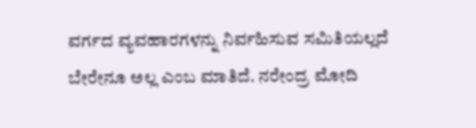ವರ್ಗದ ವ್ಯವಹಾರಗಳನ್ನು ನಿರ್ವಹಿಸುವ ಸಮಿತಿಯಲ್ಲದೆ ಬೇರೇನೂ ಅಲ್ಲ ಎಂಬ ಮಾತಿದೆ. ನರೇಂದ್ರ ಮೋದಿ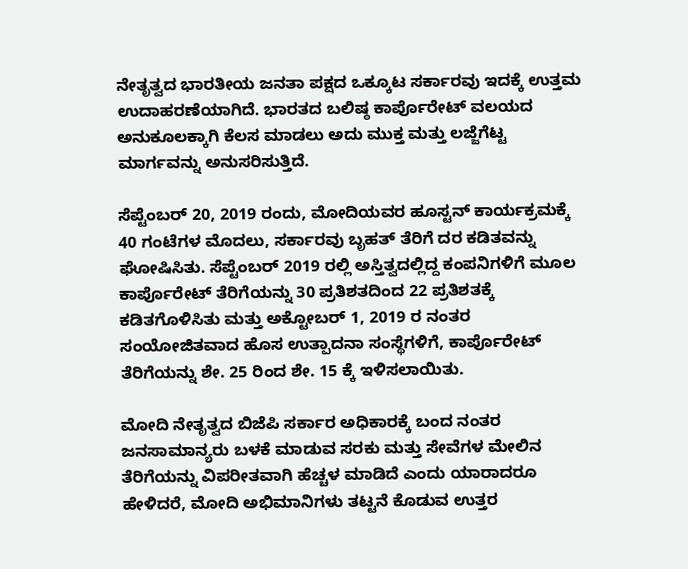ನೇತೃತ್ವದ ಭಾರತೀಯ ಜನತಾ ಪಕ್ಷದ ಒಕ್ಕೂಟ ಸರ್ಕಾರವು ಇದಕ್ಕೆ ಉತ್ತಮ ಉದಾಹರಣೆಯಾಗಿದೆ. ಭಾರತದ ಬಲಿಷ್ಠ ಕಾರ್ಪೊರೇಟ್ ವಲಯದ ಅನುಕೂಲಕ್ಕಾಗಿ ಕೆಲಸ ಮಾಡಲು ಅದು ಮುಕ್ತ ಮತ್ತು ಲಜ್ಜೆಗೆಟ್ಟ ಮಾರ್ಗವನ್ನು ಅನುಸರಿಸುತ್ತಿದೆ.

ಸೆಪ್ಟೆಂಬರ್ 20, 2019 ರಂದು, ಮೋದಿಯವರ ಹೂಸ್ಟನ್ ಕಾರ್ಯಕ್ರಮಕ್ಕೆ 40 ಗಂಟೆಗಳ ಮೊದಲು, ಸರ್ಕಾರವು ಬೃಹತ್ ತೆರಿಗೆ ದರ ಕಡಿತವನ್ನು ಘೋಷಿಸಿತು. ಸೆಪ್ಟೆಂಬರ್ 2019 ರಲ್ಲಿ ಅಸ್ತಿತ್ವದಲ್ಲಿದ್ದ ಕಂಪನಿಗಳಿಗೆ ಮೂಲ ಕಾರ್ಪೊರೇಟ್ ತೆರಿಗೆಯನ್ನು 30 ಪ್ರತಿಶತದಿಂದ 22 ಪ್ರತಿಶತಕ್ಕೆ ಕಡಿತಗೊಳಿಸಿತು ಮತ್ತು ಅಕ್ಟೋಬರ್ 1, 2019 ರ ನಂತರ ಸಂಯೋಜಿತವಾದ ಹೊಸ ಉತ್ಪಾದನಾ ಸಂಸ್ಥೆಗಳಿಗೆ, ಕಾರ್ಪೊರೇಟ್ ತೆರಿಗೆಯನ್ನು ಶೇ. 25 ರಿಂದ ಶೇ. 15 ಕ್ಕೆ ಇಳಿಸಲಾಯಿತು.

ಮೋದಿ ನೇತೃತ್ವದ ಬಿಜೆಪಿ ಸರ್ಕಾರ ಅಧಿಕಾರಕ್ಕೆ ಬಂದ ನಂತರ ಜನಸಾಮಾನ್ಯರು ಬಳಕೆ ಮಾಡುವ ಸರಕು ಮತ್ತು ಸೇವೆಗಳ ಮೇಲಿನ ತೆರಿಗೆಯನ್ನು ವಿಪರೀತವಾಗಿ ಹೆಚ್ಚಳ ಮಾಡಿದೆ ಎಂದು ಯಾರಾದರೂ ಹೇಳಿದರೆ, ಮೋದಿ ಅಭಿಮಾನಿಗಳು ತಟ್ಟನೆ ಕೊಡುವ ಉತ್ತರ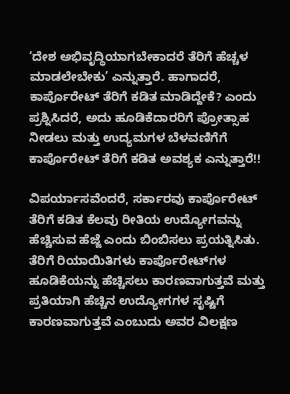‘ದೇಶ ಅಭಿವೃದ್ಧಿಯಾಗಬೇಕಾದರೆ ತೆರಿಗೆ ಹೆಚ್ಚಳ ಮಾಡಲೇಬೇಕು’ ಎನ್ನುತ್ತಾರೆ. ಹಾಗಾದರೆ, ಕಾರ್ಪೊರೇಟ್ ತೆರಿಗೆ ಕಡಿತ ಮಾಡಿದ್ದೇಕೆ? ಎಂದು ಪ್ರಶ್ನಿಸಿದರೆ, ಅದು ಹೂಡಿಕೆದಾರರಿಗೆ ಪ್ರೋತ್ಸಾಹ ನೀಡಲು ಮತ್ತು ಉದ್ಯಮಗಳ ಬೆಳವಣಿಗೆಗೆ ಕಾರ್ಪೊರೇಟ್ ತೆರಿಗೆ ಕಡಿತ ಅವಶ್ಯಕ ಎನ್ನುತ್ತಾರೆ!!

ವಿಪರ್ಯಾಸವೆಂದರೆ, ಸರ್ಕಾರವು ಕಾರ್ಪೊರೇಟ್ ತೆರಿಗೆ ಕಡಿತ ಕೆಲವು ರೀತಿಯ ಉದ್ಯೋಗವನ್ನು ಹೆಚ್ಚಿಸುವ ಹೆಜ್ಜೆ ಎಂದು ಬಿಂಬಿಸಲು ಪ್ರಯತ್ನಿಸಿತು. ತೆರಿಗೆ ರಿಯಾಯಿತಿಗಳು ಕಾರ್ಪೊರೇಟ್‌ಗಳ ಹೂಡಿಕೆಯನ್ನು ಹೆಚ್ಚಿಸಲು ಕಾರಣವಾಗುತ್ತವೆ ಮತ್ತು ಪ್ರತಿಯಾಗಿ ಹೆಚ್ಚಿನ ಉದ್ಯೋಗಗಳ ಸೃಷ್ಟಿಗೆ ಕಾರಣವಾಗುತ್ತವೆ ಎಂಬುದು ಅವರ ವಿಲಕ್ಷಣ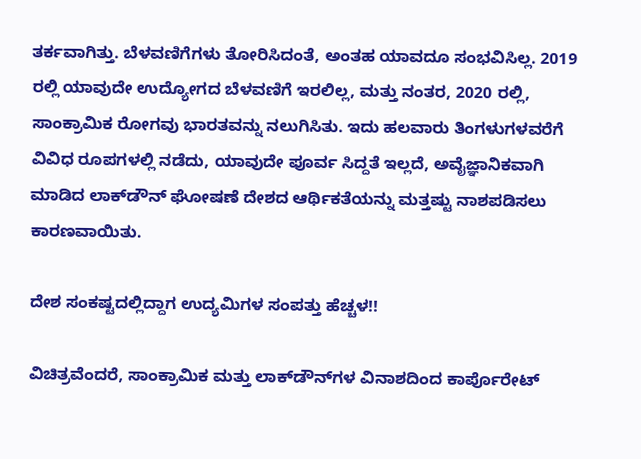ತರ್ಕವಾಗಿತ್ತು. ಬೆಳವಣಿಗೆಗಳು ತೋರಿಸಿದಂತೆ, ಅಂತಹ ಯಾವದೂ ಸಂಭವಿಸಿಲ್ಲ. 2019 ರಲ್ಲಿ ಯಾವುದೇ ಉದ್ಯೋಗದ ಬೆಳವಣಿಗೆ ಇರಲಿಲ್ಲ, ಮತ್ತು ನಂತರ, 2020 ರಲ್ಲಿ, ಸಾಂಕ್ರಾಮಿಕ ರೋಗವು ಭಾರತವನ್ನು ನಲುಗಿಸಿತು. ಇದು ಹಲವಾರು ತಿಂಗಳುಗಳವರೆಗೆ ವಿವಿಧ ರೂಪಗಳಲ್ಲಿ ನಡೆದು, ಯಾವುದೇ ಪೂರ್ವ ಸಿದ್ದತೆ ಇಲ್ಲದೆ, ಅವೈಜ್ಞಾನಿಕವಾಗಿ ಮಾಡಿದ ಲಾಕ್‌ಡೌನ್‌ ಘೋಷಣೆ ದೇಶದ ಆರ್ಥಿಕತೆಯನ್ನು ಮತ್ತಷ್ಟು ನಾಶಪಡಿಸಲು ಕಾರಣವಾಯಿತು.

ದೇಶ ಸಂಕಷ್ಟದಲ್ಲಿದ್ದಾಗ ಉದ್ಯಮಿಗಳ ಸಂಪತ್ತು ಹೆಚ್ಚಳ!!

ವಿಚಿತ್ರವೆಂದರೆ, ಸಾಂಕ್ರಾಮಿಕ ಮತ್ತು ಲಾಕ್‌ಡೌನ್‌ಗಳ ವಿನಾಶದಿಂದ ಕಾರ್ಪೊರೇಟ್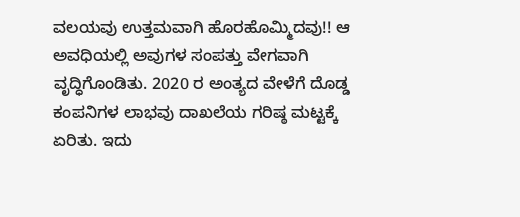ವಲಯವು ಉತ್ತಮವಾಗಿ ಹೊರಹೊಮ್ಮಿದವು!! ಆ ಅವಧಿಯಲ್ಲಿ ಅವುಗಳ ಸಂಪತ್ತು ವೇಗವಾಗಿ ವೃದ್ಧಿಗೊಂಡಿತು. 2020 ರ ಅಂತ್ಯದ ವೇಳೆಗೆ ದೊಡ್ಡ ಕಂಪನಿಗಳ ಲಾಭವು ದಾಖಲೆಯ ಗರಿಷ್ಠ ಮಟ್ಟಕ್ಕೆ ಏರಿತು. ಇದು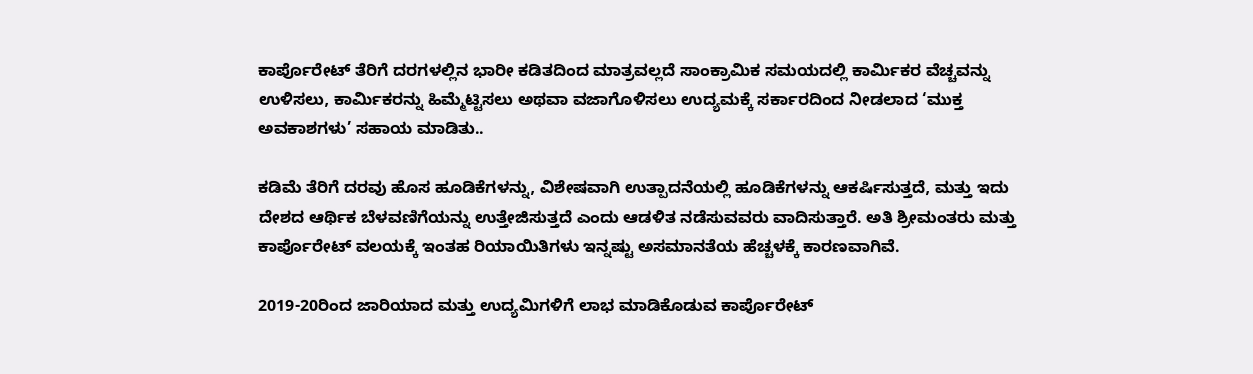ಕಾರ್ಪೊರೇಟ್ ತೆರಿಗೆ ದರಗಳಲ್ಲಿನ ಭಾರೀ ಕಡಿತದಿಂದ ಮಾತ್ರವಲ್ಲದೆ ಸಾಂಕ್ರಾಮಿಕ ಸಮಯದಲ್ಲಿ ಕಾರ್ಮಿಕರ ವೆಚ್ಚವನ್ನು ಉಳಿಸಲು, ಕಾರ್ಮಿಕರನ್ನು ಹಿಮ್ಮೆಟ್ಟಿಸಲು ಅಥವಾ ವಜಾಗೊಳಿಸಲು ಉದ್ಯಮಕ್ಕೆ ಸರ್ಕಾರದಿಂದ ನೀಡಲಾದ ‘ಮುಕ್ತ ಅವಕಾಶಗಳು’ ಸಹಾಯ ಮಾಡಿತು..

ಕಡಿಮೆ ತೆರಿಗೆ ದರವು ಹೊಸ ಹೂಡಿಕೆಗಳನ್ನು, ವಿಶೇಷವಾಗಿ ಉತ್ಪಾದನೆಯಲ್ಲಿ ಹೂಡಿಕೆಗಳನ್ನು ಆಕರ್ಷಿಸುತ್ತದೆ, ಮತ್ತು ಇದು ದೇಶದ ಆರ್ಥಿಕ ಬೆಳವಣಿಗೆಯನ್ನು ಉತ್ತೇಜಿಸುತ್ತದೆ ಎಂದು ಆಡಳಿತ ನಡೆಸುವವರು ವಾದಿಸುತ್ತಾರೆ. ಅತಿ ಶ್ರೀಮಂತರು ಮತ್ತು ಕಾರ್ಪೊರೇಟ್ ವಲಯಕ್ಕೆ ಇಂತಹ ರಿಯಾಯಿತಿಗಳು ಇನ್ನಷ್ಟು ಅಸಮಾನತೆಯ ಹೆಚ್ಚಳಕ್ಕೆ ಕಾರಣವಾಗಿವೆ.

2019-20ರಿಂದ ಜಾರಿಯಾದ ಮತ್ತು ಉದ್ಯಮಿಗಳಿಗೆ ಲಾಭ ಮಾಡಿಕೊಡುವ ಕಾರ್ಪೊರೇಟ್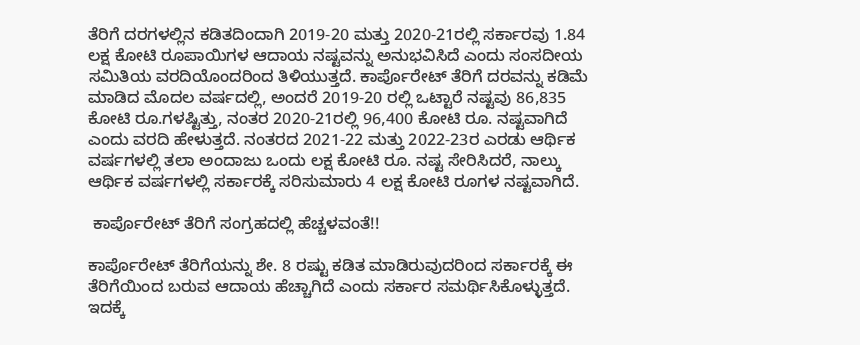ತೆರಿಗೆ ದರಗಳಲ್ಲಿನ ಕಡಿತದಿಂದಾಗಿ 2019-20 ಮತ್ತು 2020-21ರಲ್ಲಿ ಸರ್ಕಾರವು 1.84 ಲಕ್ಷ ಕೋಟಿ ರೂಪಾಯಿಗಳ ಆದಾಯ ನಷ್ಟವನ್ನು ಅನುಭವಿಸಿದೆ ಎಂದು ಸಂಸದೀಯ ಸಮಿತಿಯ ವರದಿಯೊಂದರಿಂದ ತಿಳಿಯುತ್ತದೆ. ಕಾರ್ಪೊರೇಟ್ ತೆರಿಗೆ ದರವನ್ನು ಕಡಿಮೆ ಮಾಡಿದ ಮೊದಲ ವರ್ಷದಲ್ಲಿ, ಅಂದರೆ 2019-20 ರಲ್ಲಿ ಒಟ್ಟಾರೆ ನಷ್ಟವು 86,835 ಕೋಟಿ ರೂ.ಗಳಷ್ಟಿತ್ತು, ನಂತರ 2020-21ರಲ್ಲಿ 96,400 ಕೋಟಿ ರೂ. ನಷ್ಟವಾಗಿದೆ ಎಂದು ವರದಿ ಹೇಳುತ್ತದೆ. ನಂತರದ 2021-22 ಮತ್ತು 2022-23ರ ಎರಡು ಆರ್ಥಿಕ ವರ್ಷಗಳಲ್ಲಿ ತಲಾ ಅಂದಾಜು ಒಂದು ಲಕ್ಷ ಕೋಟಿ ರೂ. ನಷ್ಟ ಸೇರಿಸಿದರೆ, ನಾಲ್ಕು ಆರ್ಥಿಕ ವರ್ಷಗಳಲ್ಲಿ ಸರ್ಕಾರಕ್ಕೆ ಸರಿಸುಮಾರು 4 ಲಕ್ಷ ಕೋಟಿ ರೂಗಳ ನಷ್ಟವಾಗಿದೆ.

 ಕಾರ್ಪೊರೇಟ್ ತೆರಿಗೆ ಸಂಗ್ರಹದಲ್ಲಿ ಹೆಚ್ಚಳವಂತೆ!!

ಕಾರ್ಪೊರೇಟ್ ತೆರಿಗೆಯನ್ನು ಶೇ. 8 ರಷ್ಟು ಕಡಿತ ಮಾಡಿರುವುದರಿಂದ ಸರ್ಕಾರಕ್ಕೆ ಈ ತೆರಿಗೆಯಿಂದ ಬರುವ ಆದಾಯ ಹೆಚ್ಚಾಗಿದೆ ಎಂದು ಸರ್ಕಾರ ಸಮರ್ಥಿಸಿಕೊಳ್ಳುತ್ತದೆ. ಇದಕ್ಕೆ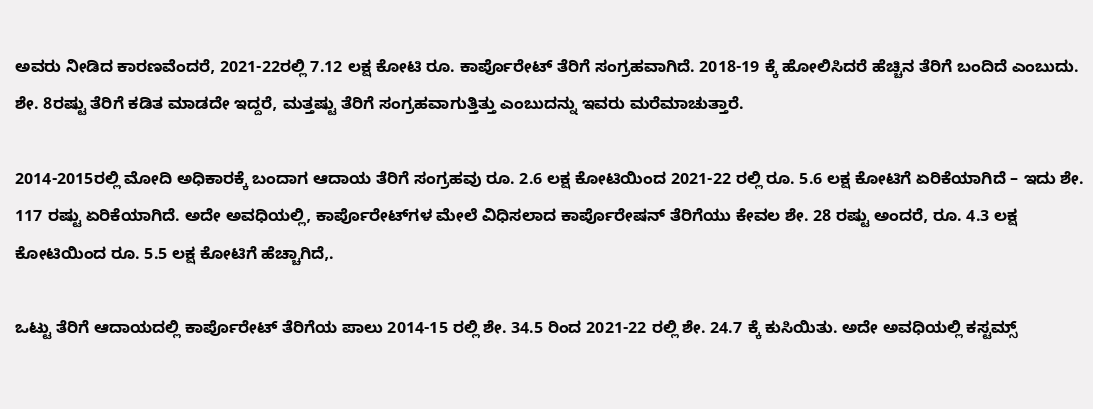ಅವರು ನೀಡಿದ ಕಾರಣವೆಂದರೆ, 2021-22ರಲ್ಲಿ 7.12 ಲಕ್ಷ ಕೋಟಿ ರೂ. ಕಾರ್ಪೊರೇಟ್ ತೆರಿಗೆ ಸಂಗ್ರಹವಾಗಿದೆ. 2018-19 ಕ್ಕೆ ಹೋಲಿಸಿದರೆ ಹೆಚ್ಚಿನ ತೆರಿಗೆ ಬಂದಿದೆ ಎಂಬುದು. ಶೇ. 8ರಷ್ಟು ತೆರಿಗೆ ಕಡಿತ ಮಾಡದೇ ಇದ್ದರೆ, ಮತ್ತಷ್ಟು ತೆರಿಗೆ ಸಂಗ್ರಹವಾಗುತ್ತಿತ್ತು ಎಂಬುದನ್ನು ಇವರು ಮರೆಮಾಚುತ್ತಾರೆ.

2014-2015ರಲ್ಲಿ ಮೋದಿ ಅಧಿಕಾರಕ್ಕೆ ಬಂದಾಗ ಆದಾಯ ತೆರಿಗೆ ಸಂಗ್ರಹವು ರೂ. 2.6 ಲಕ್ಷ ಕೋಟಿಯಿಂದ 2021-22 ರಲ್ಲಿ ರೂ. 5.6 ಲಕ್ಷ ಕೋಟಿಗೆ ಏರಿಕೆಯಾಗಿದೆ – ಇದು ಶೇ. 117 ರಷ್ಟು ಏರಿಕೆಯಾಗಿದೆ. ಅದೇ ಅವಧಿಯಲ್ಲಿ, ಕಾರ್ಪೊರೇಟ್‌ಗಳ ಮೇಲೆ ವಿಧಿಸಲಾದ ಕಾರ್ಪೊರೇಷನ್ ತೆರಿಗೆಯು ಕೇವಲ ಶೇ. 28 ರಷ್ಟು ಅಂದರೆ, ರೂ. 4.3 ಲಕ್ಷ ಕೋಟಿಯಿಂದ ರೂ. 5.5 ಲಕ್ಷ ಕೋಟಿಗೆ ಹೆಚ್ಚಾಗಿದೆ,.

ಒಟ್ಟು ತೆರಿಗೆ ಆದಾಯದಲ್ಲಿ ಕಾರ್ಪೊರೇಟ್ ತೆರಿಗೆಯ ಪಾಲು 2014-15 ರಲ್ಲಿ ಶೇ. 34.5 ರಿಂದ 2021-22 ರಲ್ಲಿ ಶೇ. 24.7 ಕ್ಕೆ ಕುಸಿಯಿತು. ಅದೇ ಅವಧಿಯಲ್ಲಿ ಕಸ್ಟಮ್ಸ್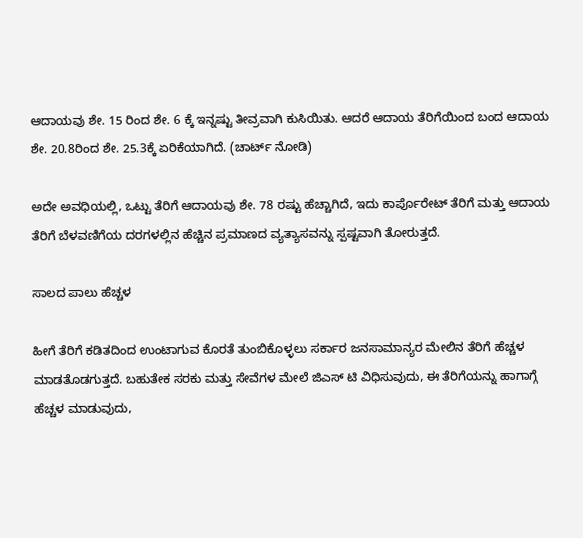ಆದಾಯವು ಶೇ. 15 ರಿಂದ ಶೇ. 6 ಕ್ಕೆ ಇನ್ನಷ್ಟು ತೀವ್ರವಾಗಿ ಕುಸಿಯಿತು. ಆದರೆ ಆದಾಯ ತೆರಿಗೆಯಿಂದ ಬಂದ ಆದಾಯ ಶೇ. 20.8ರಿಂದ ಶೇ. 25.3ಕ್ಕೆ ಏರಿಕೆಯಾಗಿದೆ. (ಚಾರ್ಟ್ ನೋಡಿ)

ಅದೇ ಅವಧಿಯಲ್ಲಿ, ಒಟ್ಟು ತೆರಿಗೆ ಆದಾಯವು ಶೇ. 78 ರಷ್ಟು ಹೆಚ್ಚಾಗಿದೆ, ಇದು ಕಾರ್ಪೊರೇಟ್ ತೆರಿಗೆ ಮತ್ತು ಆದಾಯ ತೆರಿಗೆ ಬೆಳವಣಿಗೆಯ ದರಗಳಲ್ಲಿನ ಹೆಚ್ಚಿನ ಪ್ರಮಾಣದ ವ್ಯತ್ಯಾಸವನ್ನು ಸ್ಪಷ್ಟವಾಗಿ ತೋರುತ್ತದೆ.

ಸಾಲದ ಪಾಲು ಹೆಚ್ಚಳ

ಹೀಗೆ ತೆರಿಗೆ ಕಡಿತದಿಂದ ಉಂಟಾಗುವ ಕೊರತೆ ತುಂಬಿಕೊಳ್ಳಲು ಸರ್ಕಾರ ಜನಸಾಮಾನ್ಯರ ಮೇಲಿನ ತೆರಿಗೆ ಹೆಚ್ಚಳ ಮಾಡತೊಡಗುತ್ತದೆ. ಬಹುತೇಕ ಸರಕು ಮತ್ತು ಸೇವೆಗಳ ಮೇಲೆ ಜಿಎಸ್ ಟಿ ವಿಧಿಸುವುದು, ಈ ತೆರಿಗೆಯನ್ನು ಹಾಗಾಗ್ಗೆ ಹೆಚ್ಚಳ ಮಾಡುವುದು,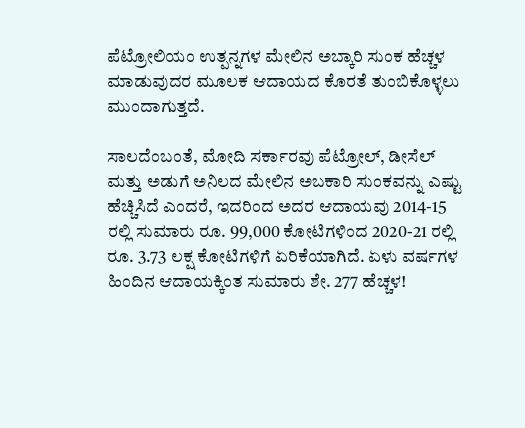ಪೆಟ್ರೋಲಿಯಂ ಉತ್ಪನ್ನಗಳ ಮೇಲಿನ ಅಬ್ಕಾರಿ ಸುಂಕ ಹೆಚ್ಚಳ ಮಾಡುವುದರ ಮೂಲಕ ಆದಾಯದ ಕೊರತೆ ತುಂಬಿಕೊಳ್ಳಲು ಮುಂದಾಗುತ್ತದೆ.

ಸಾಲದೆಂಬಂತೆ, ಮೋದಿ ಸರ್ಕಾರವು ಪೆಟ್ರೋಲ್, ಡೀಸೆಲ್ ಮತ್ತು ಅಡುಗೆ ಅನಿಲದ ಮೇಲಿನ ಅಬಕಾರಿ ಸುಂಕವನ್ನು ಎಷ್ಟು ಹೆಚ್ಚಿಸಿದೆ ಎಂದರೆ, ಇದರಿಂದ ಅದರ ಆದಾಯವು 2014-15 ರಲ್ಲಿ ಸುಮಾರು ರೂ. 99,000 ಕೋಟಿಗಳಿಂದ 2020-21 ರಲ್ಲಿ ರೂ. 3.73 ಲಕ್ಷ ಕೋಟಿಗಳಿಗೆ ಏರಿಕೆಯಾಗಿದೆ. ಏಳು ವರ್ಷಗಳ ಹಿಂದಿನ ಆದಾಯಕ್ಕಿಂತ ಸುಮಾರು ಶೇ. 277 ಹೆಚ್ಚಳ!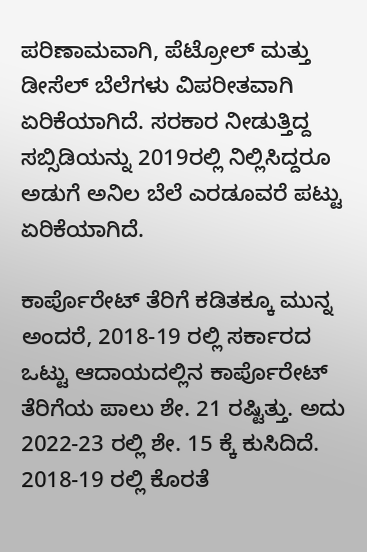ಪರಿಣಾಮವಾಗಿ, ಪೆಟ್ರೋಲ್ ಮತ್ತು ಡೀಸೆಲ್ ಬೆಲೆಗಳು ವಿಪರೀತವಾಗಿ ಏರಿಕೆಯಾಗಿದೆ. ಸರಕಾರ ನೀಡುತ್ತಿದ್ದ ಸಬ್ಸಿಡಿಯನ್ನು 2019ರಲ್ಲಿ ನಿಲ್ಲಿಸಿದ್ದರೂ ಅಡುಗೆ ಅನಿಲ ಬೆಲೆ ಎರಡೂವರೆ ಪಟ್ಟು ಏರಿಕೆಯಾಗಿದೆ.

ಕಾರ್ಪೊರೇಟ್ ತೆರಿಗೆ ಕಡಿತಕ್ಕೂ ಮುನ್ನ ಅಂದರೆ, 2018-19 ರಲ್ಲಿ ಸರ್ಕಾರದ ಒಟ್ಟು ಆದಾಯದಲ್ಲಿನ ಕಾರ್ಪೊರೇಟ್ ತೆರಿಗೆಯ ಪಾಲು ಶೇ. 21 ರಷ್ಟಿತ್ತು. ಅದು 2022-23 ರಲ್ಲಿ ಶೇ. 15 ಕ್ಕೆ ಕುಸಿದಿದೆ. 2018-19 ರಲ್ಲಿ ಕೊರತೆ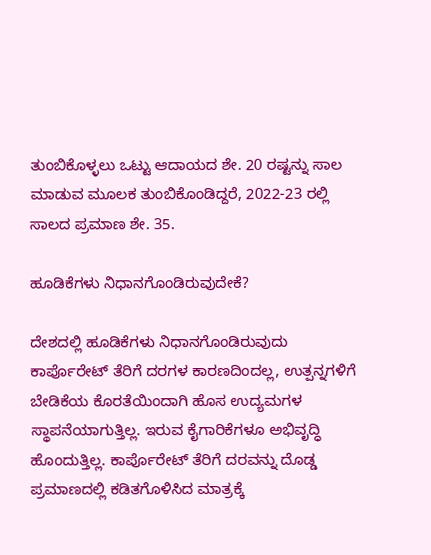ತುಂಬಿಕೊಳ್ಳಲು ಒಟ್ಟು ಆದಾಯದ ಶೇ. 20 ರಷ್ಟನ್ನು ಸಾಲ ಮಾಡುವ ಮೂಲಕ ತುಂಬಿಕೊಂಡಿದ್ದರೆ, 2022-23 ರಲ್ಲಿ ಸಾಲದ ಪ್ರಮಾಣ ಶೇ. 35.

ಹೂಡಿಕೆಗಳು ನಿಧಾನಗೊಂಡಿರುವುದೇಕೆ?

ದೇಶದಲ್ಲಿ ಹೂಡಿಕೆಗಳು ನಿಧಾನಗೊಂಡಿರುವುದು ಕಾರ್ಪೊರೇಟ್ ತೆರಿಗೆ ದರಗಳ ಕಾರಣದಿಂದಲ್ಲ, ಉತ್ಪನ್ನಗಳಿಗೆ ಬೇಡಿಕೆಯ ಕೊರತೆಯಿಂದಾಗಿ ಹೊಸ ಉದ್ಯಮಗಳ ಸ್ಥಾಪನೆಯಾಗುತ್ತಿಲ್ಲ. ಇರುವ ಕೈಗಾರಿಕೆಗಳೂ ಅಭಿವೃದ್ಧಿ ಹೊಂದುತ್ತಿಲ್ಲ. ಕಾರ್ಪೊರೇಟ್ ತೆರಿಗೆ ದರವನ್ನು ದೊಡ್ಡ ಪ್ರಮಾಣದಲ್ಲಿ ಕಡಿತಗೊಳಿಸಿದ ಮಾತ್ರಕ್ಕೆ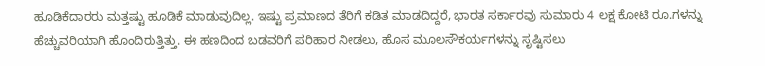ಹೂಡಿಕೆದಾರರು ಮತ್ತಷ್ಟು ಹೂಡಿಕೆ ಮಾಡುವುದಿಲ್ಲ. ಇಷ್ಟು ಪ್ರಮಾಣದ ತೆರಿಗೆ ಕಡಿತ ಮಾಡದಿದ್ದರೆ, ಭಾರತ ಸರ್ಕಾರವು ಸುಮಾರು 4 ಲಕ್ಷ ಕೋಟಿ ರೂ.ಗಳನ್ನು ಹೆಚ್ಚುವರಿಯಾಗಿ ಹೊಂದಿರುತ್ತಿತ್ತು. ಈ ಹಣದಿಂದ ಬಡವರಿಗೆ ಪರಿಹಾರ ನೀಡಲು, ಹೊಸ ಮೂಲಸೌಕರ್ಯಗಳನ್ನು ಸೃಷ್ಟಿಸಲು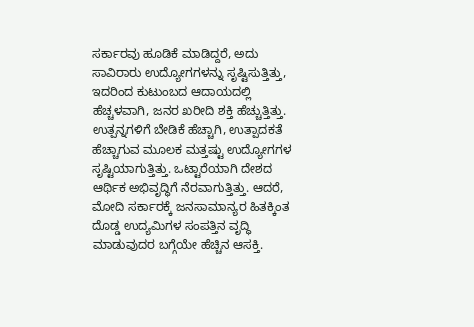ಸರ್ಕಾರವು ಹೂಡಿಕೆ ಮಾಡಿದ್ದರೆ, ಅದು ಸಾವಿರಾರು ಉದ್ಯೋಗಗಳನ್ನು ಸೃಷ್ಟಿಸುತ್ತಿತ್ತು, ಇದರಿಂದ ಕುಟುಂಬದ ಆದಾಯದಲ್ಲಿ ಹೆಚ್ಚಳವಾಗಿ, ಜನರ ಖರೀದಿ ಶಕ್ತಿ ಹೆಚ್ಚುತ್ತಿತ್ತು. ಉತ್ಪನ್ನಗಳಿಗೆ ಬೇಡಿಕೆ ಹೆಚ್ಚಾಗಿ, ಉತ್ಪಾದಕತೆ ಹೆಚ್ಚಾಗುವ ಮೂಲಕ ಮತ್ತಷ್ಟು ಉದ್ಯೋಗಗಳ ಸೃಷ್ಟಿಯಾಗುತ್ತಿತ್ತು. ಒಟ್ಟಾರೆಯಾಗಿ ದೇಶದ ಆರ್ಥಿಕ ಅಭಿವೃದ್ಧಿಗೆ ನೆರವಾಗುತ್ತಿತ್ತು. ಆದರೆ, ಮೋದಿ ಸರ್ಕಾರಕ್ಕೆ ಜನಸಾಮಾನ್ಯರ ಹಿತಕ್ಕಿಂತ ದೊಡ್ಡ ಉದ್ಯಮಿಗಳ ಸಂಪತ್ತಿನ ವೃದ್ಧಿ ಮಾಡುವುದರ ಬಗ್ಗೆಯೇ ಹೆಚ್ಚಿನ ಆಸಕ್ತಿ.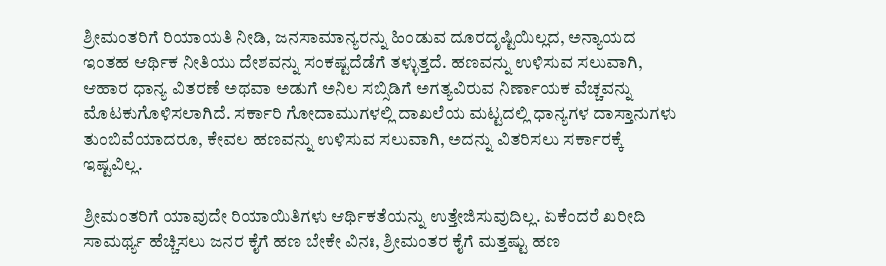ಶ್ರೀಮಂತರಿಗೆ ರಿಯಾಯತಿ ನೀಡಿ, ಜನಸಾಮಾನ್ಯರನ್ನು ಹಿಂಡುವ ದೂರದೃಷ್ಟಿಯಿಲ್ಲದ, ಅನ್ಯಾಯದ ಇಂತಹ ಆರ್ಥಿಕ ನೀತಿಯು ದೇಶವನ್ನು ಸಂಕಷ್ಟದೆಡೆಗೆ ತಳ್ಳುತ್ತದೆ. ಹಣವನ್ನು ಉಳಿಸುವ ಸಲುವಾಗಿ, ಆಹಾರ ಧಾನ್ಯ ವಿತರಣೆ ಅಥವಾ ಅಡುಗೆ ಅನಿಲ ಸಬ್ಸಿಡಿಗೆ ಅಗತ್ಯವಿರುವ ನಿರ್ಣಾಯಕ ವೆಚ್ಚವನ್ನು ಮೊಟಕುಗೊಳಿಸಲಾಗಿದೆ. ಸರ್ಕಾರಿ ಗೋದಾಮುಗಳಲ್ಲಿ ದಾಖಲೆಯ ಮಟ್ಟದಲ್ಲಿ ಧಾನ್ಯಗಳ ದಾಸ್ತಾನುಗಳು ತುಂಬಿವೆಯಾದರೂ, ಕೇವಲ ಹಣವನ್ನು ಉಳಿಸುವ ಸಲುವಾಗಿ, ಅದನ್ನು ವಿತರಿಸಲು ಸರ್ಕಾರಕ್ಕೆ ಇಷ್ಟವಿಲ್ಲ.

ಶ್ರೀಮಂತರಿಗೆ ಯಾವುದೇ ರಿಯಾಯಿತಿಗಳು ಆರ್ಥಿಕತೆಯನ್ನು ಉತ್ತೇಜಿಸುವುದಿಲ್ಲ. ಏಕೆಂದರೆ ಖರೀದಿ ಸಾಮರ್ಥ್ಯ ಹೆಚ್ಚಿಸಲು ಜನರ ಕೈಗೆ ಹಣ ಬೇಕೇ ವಿನಃ, ಶ್ರೀಮಂತರ ಕೈಗೆ ಮತ್ತಷ್ಟು ಹಣ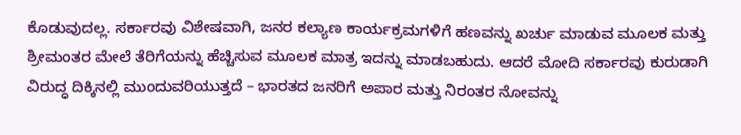ಕೊಡುವುದಲ್ಲ. ಸರ್ಕಾರವು ವಿಶೇಷವಾಗಿ, ಜನರ ಕಲ್ಯಾಣ ಕಾರ್ಯಕ್ರಮಗಳಿಗೆ ಹಣವನ್ನು ಖರ್ಚು ಮಾಡುವ ಮೂಲಕ ಮತ್ತು ಶ್ರೀಮಂತರ ಮೇಲೆ ತೆರಿಗೆಯನ್ನು ಹೆಚ್ಚಿಸುವ ಮೂಲಕ ಮಾತ್ರ ಇದನ್ನು ಮಾಡಬಹುದು. ಆದರೆ ಮೋದಿ ಸರ್ಕಾರವು ಕುರುಡಾಗಿ ವಿರುದ್ಧ ದಿಕ್ಕಿನಲ್ಲಿ ಮುಂದುವರಿಯುತ್ತದೆ – ಭಾರತದ ಜನರಿಗೆ ಅಪಾರ ಮತ್ತು ನಿರಂತರ ನೋವನ್ನು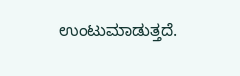ಉಂಟುಮಾಡುತ್ತದೆ.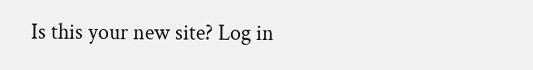Is this your new site? Log in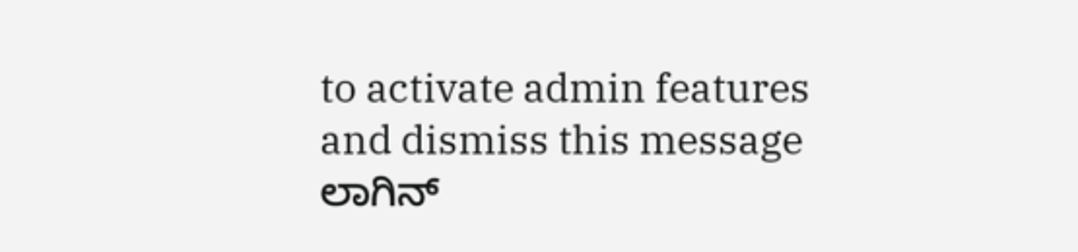to activate admin features and dismiss this message
ಲಾಗಿನ್